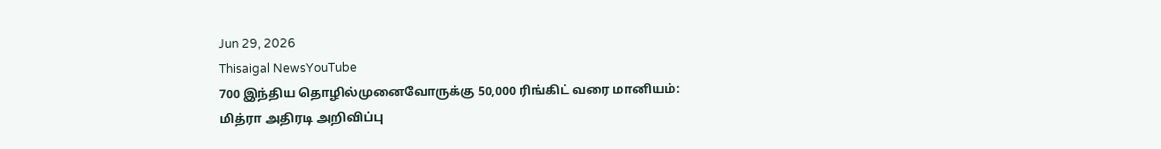Jun 29, 2026
Thisaigal NewsYouTube
700 இந்திய தொழில்முனைவோருக்கு 50,000 ரிங்கிட் வரை மானியம்: மித்ரா அதிரடி அறிவிப்பு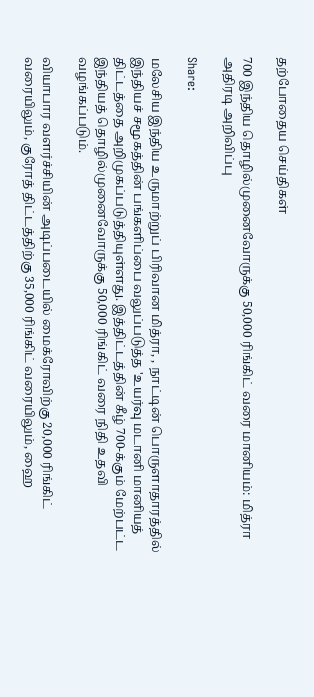தற்போதைய செய்திகள்

700 இந்திய தொழில்முனைவோருக்கு 50,000 ரிங்கிட் வரை மானியம்: மித்ரா அதிரடி அறிவிப்பு

Share:

மலேசிய இந்திய உருமாற்றுப் பிரிவான மித்ரா, , நாட்டின் பொருளாதாரத்தில் இந்தியச் சமூகத்தின் பங்களிப்பை வலுப்படுத்த 'உயர்வு மடானி மானியத் திட்டத்தை அறிமுகப்படுத்தியுள்ளது. இத்திட்டத்தின் கீழ் 700-க்கும் மேற்பட்ட இந்தியத் தொழில்முனைவோருக்கு 50,000 ரிங்கிட் வரை நிதி உதவி வழங்கப்படும்.

வியாபார வளர்ச்சியின் அடிப்படையில் மைக்ரோவிற்கு 20,000 ரிங்கிட் வரையிலும், குரோத் திட்டத்திற்கு 35,000 ரிங்கிட் வரையிலும், ஹை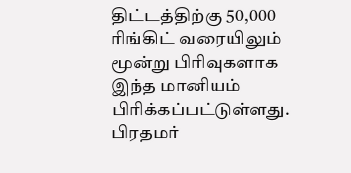திட்டத்திற்கு 50,000 ரிங்கிட் வரையிலும் மூன்று பிரிவுகளாக இந்த மானியம் பிரிக்கப்பட்டுள்ளது. பிரதமர்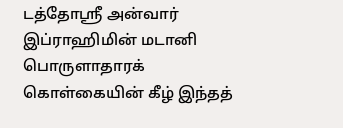டத்தோஸ்ரீ அன்வார் இப்ராஹிமின் மடானி பொருளாதாரக் கொள்கையின் கீழ் இந்தத்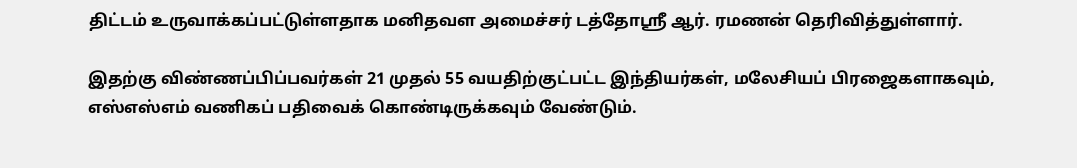திட்டம் உருவாக்கப்பட்டுள்ளதாக மனிதவள அமைச்சர் டத்தோஸ்ரீ ஆர். ரமணன் தெரிவித்துள்ளார்.

இதற்கு விண்ணப்பிப்பவர்கள் 21 முதல் 55 வயதிற்குட்பட்ட இந்தியர்கள், மலேசியப் பிரஜைகளாகவும், எஸ்எஸ்எம் வணிகப் பதிவைக் கொண்டிருக்கவும் வேண்டும்.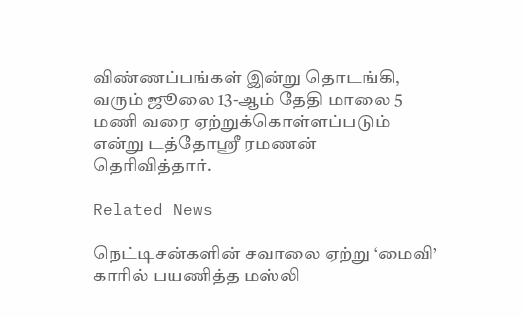விண்ணப்பங்கள் இன்று தொடங்கி, வரும் ஜூலை 13-ஆம் தேதி மாலை 5 மணி வரை ஏற்றுக்கொள்ளப்படும் என்று டத்தோஸ்ரீ ரமணன் தெரிவித்தார்.

Related News

நெட்டிசன்களின் சவாலை ஏற்று ‘மைவி’ காரில் பயணித்த மஸ்லி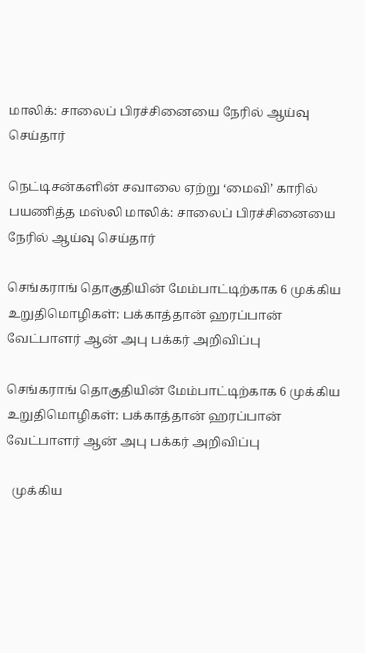மாலிக்: சாலைப் பிரச்சினையை நேரில் ஆய்வு செய்தார்

நெட்டிசன்களின் சவாலை ஏற்று ‘மைவி’ காரில் பயணித்த மஸ்லி மாலிக்: சாலைப் பிரச்சினையை நேரில் ஆய்வு செய்தார்

செங்கராங் தொகுதியின் மேம்பாட்டிற்காக 6 முக்கிய உறுதிமொழிகள்: பக்காத்தான் ஹரப்பான் வேட்பாளர் ஆன் அபு பக்கர் அறிவிப்பு

செங்கராங் தொகுதியின் மேம்பாட்டிற்காக 6 முக்கிய உறுதிமொழிகள்: பக்காத்தான் ஹரப்பான் வேட்பாளர் ஆன் அபு பக்கர் அறிவிப்பு

  முக்கிய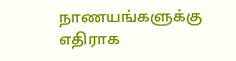நாணயங்களுக்கு எதிராக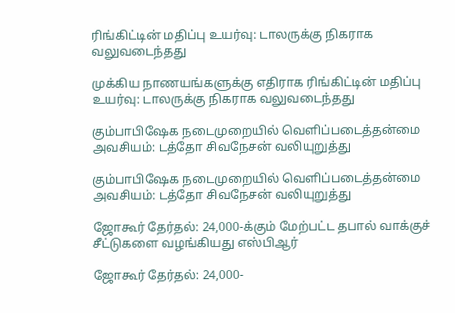ரிங்கிட்டின் மதிப்பு உயர்வு: டாலருக்கு நிகராக வலுவடைந்தது

முக்கிய நாணயங்களுக்கு எதிராக ரிங்கிட்டின் மதிப்பு உயர்வு: டாலருக்கு நிகராக வலுவடைந்தது

கும்பாபிஷேக நடைமுறையில் வெளிப்படைத்தன்மை அவசியம்: டத்தோ சிவநேசன் வலியுறுத்து

கும்பாபிஷேக நடைமுறையில் வெளிப்படைத்தன்மை அவசியம்: டத்தோ சிவநேசன் வலியுறுத்து

ஜோகூர் தேர்தல்: 24,000-க்கும் மேற்பட்ட தபால் வாக்குச் சீட்டுகளை வழங்கியது எஸ்பிஆர்

ஜோகூர் தேர்தல்: 24,000-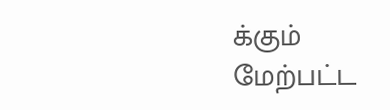க்கும் மேற்பட்ட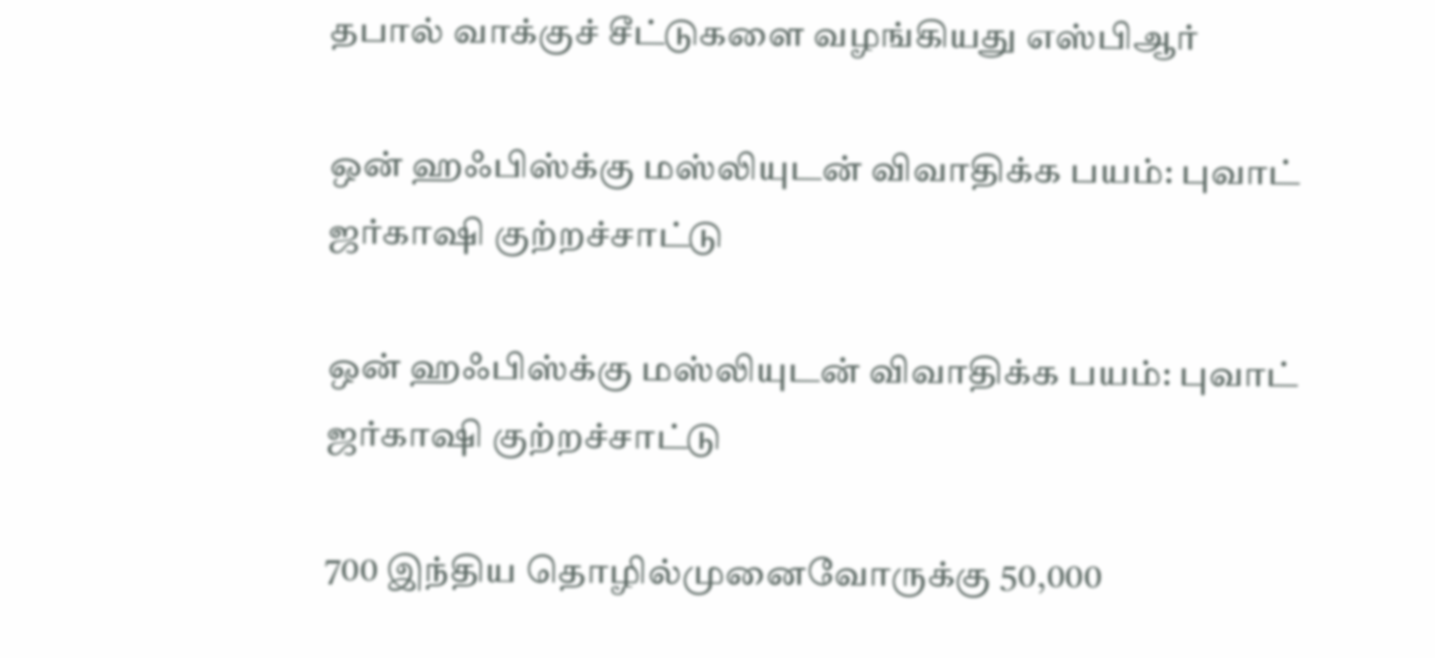தபால் வாக்குச் சீட்டுகளை வழங்கியது எஸ்பிஆர்

ஒன் ஹஃபிஸ்க்கு மஸ்லியுடன் விவாதிக்க பயம்: புவாட் ஜர்காஷி குற்றச்சாட்டு

ஒன் ஹஃபிஸ்க்கு மஸ்லியுடன் விவாதிக்க பயம்: புவாட் ஜர்காஷி குற்றச்சாட்டு

700 இந்திய தொழில்முனைவோருக்கு 50,000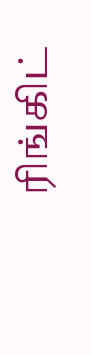ரிங்கிட்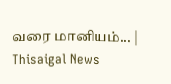வரை மானியம்... | Thisaigal News